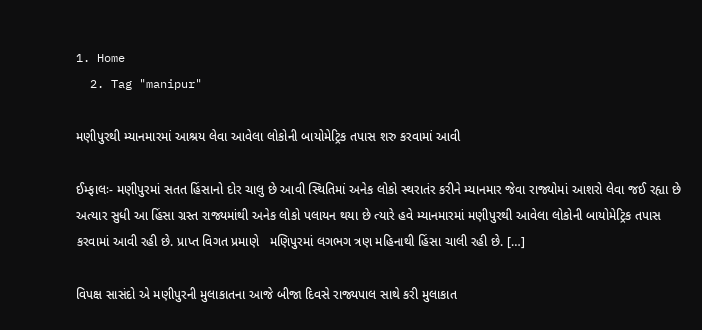1. Home
  2. Tag "manipur"

મણીપુરથી મ્યાનમારમાં આશ્રય લેવા આવેલા લોકોની બાયોમેટ્રિક તપાસ શરુ કરવામાં આવી

ઈમ્ફાલઃ- મણીપુરમાં સતત હિંસાનો દોર ચાલુ છે આવી સ્થિતિમાં અનેક લોકો સ્થરાતંર કરીને મ્યાનમાર જેવા રાજ્યોમાં આશરો લેવા જઈ રહ્યા છે અત્યાર સુધી આ હિંસા ગ્રસ્ત રાજ્યમાંથી અનેક લોકો પલાયન થયા છે ત્યારે હવે મ્યાનમારમાં મણીપુરથી આવેલા લોકોની બાયોમેટ્રિક તપાસ કરવામાં આવી રહી છે. પ્રાપ્ત વિગત પ્રમાણે   મણિપુરમાં લગભગ ત્રણ મહિનાથી હિંસા ચાલી રહી છે. […]

વિપક્ષ સાસંદો એ મણીપુરની મુલાકાતના આજે બીજા દિવસે રાજ્યપાલ સાથે કરી મુલાકાત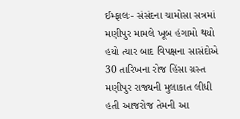ઈમ્ફાલઃ- સંસંદના ચામોસા સત્રમાં મણીપુર મામલે ખૂબ હંગામો થયો હયો ત્યાર બાદ વિપક્ષના સાસંદોએ 30 તારિખના રોજ હિંસા ગ્રસ્ત મણીપુર રાજ્યની મુલાકાત લીધી હતી આજરોજ તેમની આ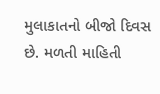મુલાકાતનો બીજો દિવસ છે. મળતી માહિતી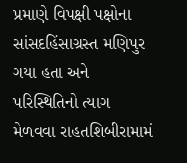પ્રમાણે વિપક્ષી પક્ષોના સાંસદહિંસાગ્રસ્ત મણિપુર ગયા હતા અને પરિસ્થિતિનો ત્યાગ મેળવવા રાહતશિબીરામામં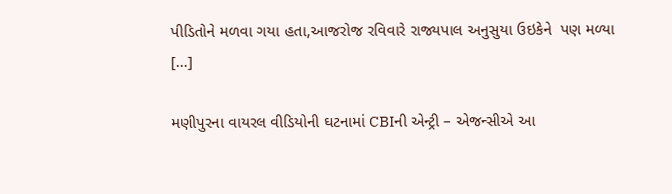પીડિતોને મળવા ગયા હતા,આજરોજ રવિવારે રાજ્યપાલ અનુસુયા ઉઇકેને  પણ મળ્યા […]

મણીપુરના વાયરલ વીડિયોની ઘટનામાં CBIની એન્ટ્રી – એજન્સીએ આ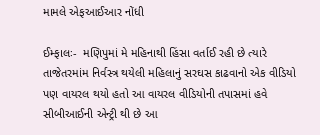મામલે એફઆઈઆર નોંધી

ઈમ્ફાલઃ-  મણિપુમાં મે મહિનાથી હિંસા વર્તાઈ રહી છે ત્યારે તાજેતરમાંમ નિર્વસ્ત્ર થયેલી મહિલાનું સરઘસ કાઢવાનો એક વીડિયો પણ વાયરલ થયો હતો આ વાયરલ વીડિયોની તપાસમાં હવે સીબીઆઈની એન્ટ્રી થી છે આ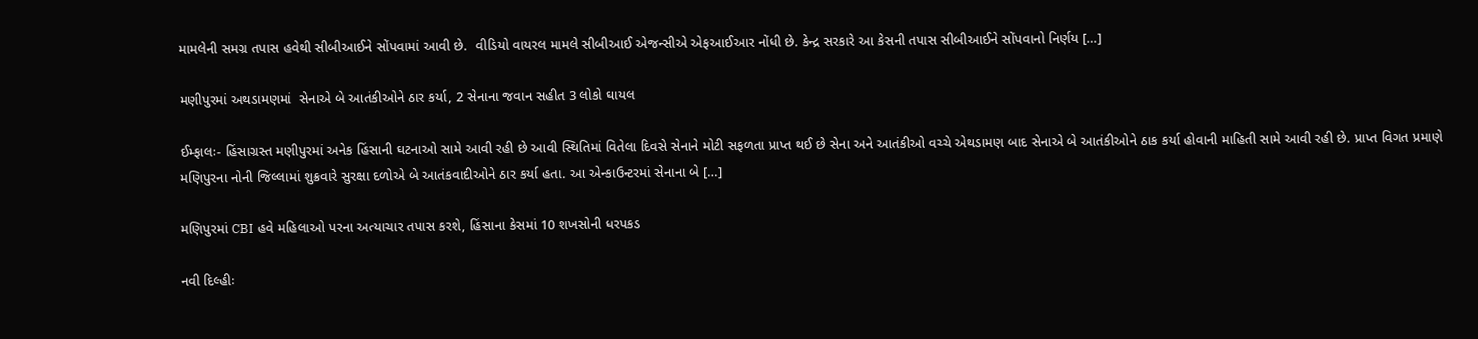મામલેની સમગ્ર તપાસ હવેથી સીબીઆઈને સોંપવામાં આવી છે.  વીડિયો વાયરલ મામલે સીબીઆઈ એજન્સીએ એફઆઈઆર નોંધી છે. કેન્દ્ર સરકારે આ કેસની તપાસ સીબીઆઈને સોંપવાનો નિર્ણય […]

મણીપુરમાં અથડામણમાં  સેનાએ બે આતંકીઓને ઠાર કર્યા, 2 સેનાના જવાન સહીત 3 લોકો ઘાયલ

ઈમ્ફાલઃ- હિંસાગ્રસ્ત મણીપુરમાં અનેક હિંસાની ઘટનાઓ સામે આવી રહી છે આવી સ્થિતિમાં વિતેલા દિવસે સેનાને મોટી સફળતા પ્રાપ્ત થઈ છે સેના અને આતંકીઓ વચ્ચે એથડામણ બાદ સેનાએ બે આતંકીઓને ઠાક કર્યા હોવાની માહિતી સામે આવી રહી છે. પ્રાપ્ત વિગત પ્રમાણે મણિપુરના નોની જિલ્લામાં શુક્રવારે સુરક્ષા દળોએ બે આતંકવાદીઓને ઠાર કર્યા હતા. આ એન્કાઉન્ટરમાં સેનાના બે […]

મણિપુરમાં CBI હવે મહિલાઓ પરના અત્યાચાર તપાસ કરશે, હિંસાના કેસમાં 10 શખસોની ધરપકડ

નવી દિલ્હીઃ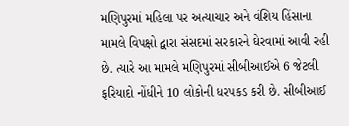મણિપુરમાં મહિલા પર અત્યાચાર અને વંશિય હિંસાના મામલે વિપક્ષો દ્વારા સંસદમાં સરકારને ઘેરવામાં આવી રહી છે. ત્યારે આ મામલે મણિપુરમાં સીબીઆઈએ 6 જેટલી ફરિયાદો નોંધીને 10 લોકોની ધરપકડ કરી છે. સીબીઆઈ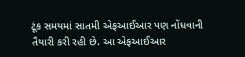ટૂંક સમયમાં સાતમી એફઆઈઆર પણ નોંધવાની તૈયારી કરી રહી છે. આ એફઆઈઆર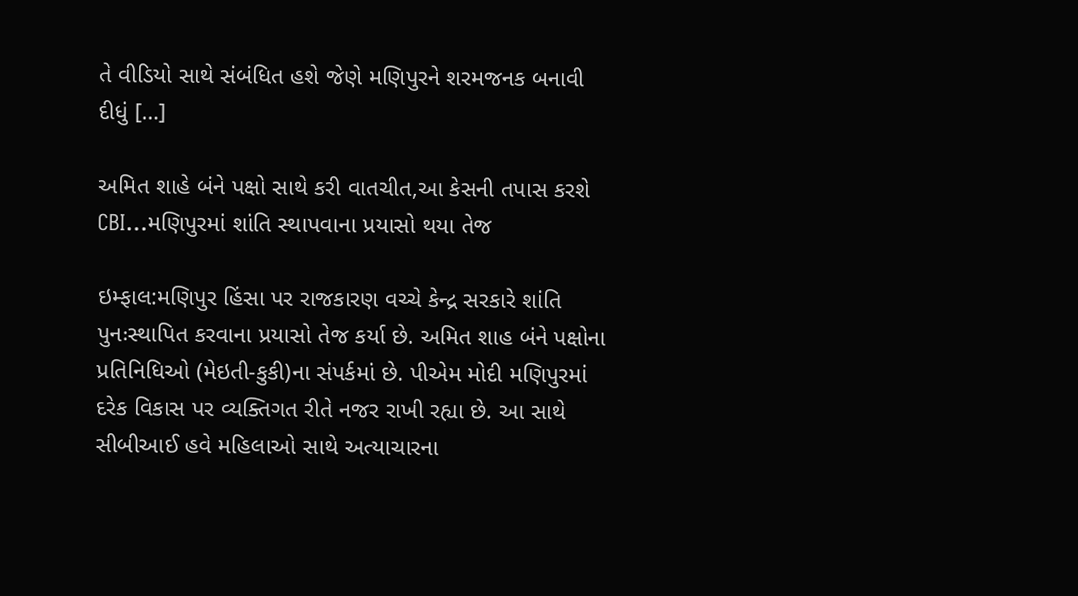તે વીડિયો સાથે સંબંધિત હશે જેણે મણિપુરને શરમજનક બનાવી દીધું […]

અમિત શાહે બંને પક્ષો સાથે કરી વાતચીત,આ કેસની તપાસ કરશે CBI…મણિપુરમાં શાંતિ સ્થાપવાના પ્રયાસો થયા તેજ

ઇમ્ફાલ:મણિપુર હિંસા પર રાજકારણ વચ્ચે કેન્દ્ર સરકારે શાંતિ પુનઃસ્થાપિત કરવાના પ્રયાસો તેજ કર્યા છે. અમિત શાહ બંને પક્ષોના પ્રતિનિધિઓ (મેઇતી-કુકી)ના સંપર્કમાં છે. પીએમ મોદી મણિપુરમાં દરેક વિકાસ પર વ્યક્તિગત રીતે નજર રાખી રહ્યા છે. આ સાથે સીબીઆઈ હવે મહિલાઓ સાથે અત્યાચારના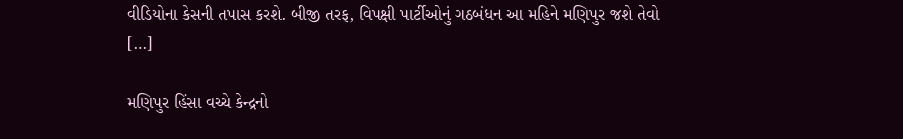વીડિયોના કેસની તપાસ કરશે. બીજી તરફ, વિપક્ષી પાર્ટીઓનું ગઠબંધન આ મહિને મણિપુર જશે તેવો […]

મણિપુર હિંસા વચ્ચે કેન્દ્રનો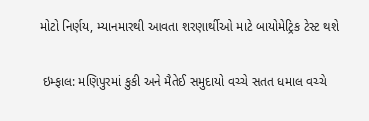મોટો નિર્ણય, મ્યાનમારથી આવતા શરણાર્થીઓ માટે બાયોમેટ્રિક ટેસ્ટ થશે

 ઇમ્ફાલ: મણિપુરમાં કુકી અને મૈતેઈ સમુદાયો વચ્ચે સતત ધમાલ વચ્ચે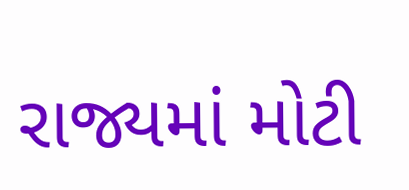રાજ્યમાં મોટી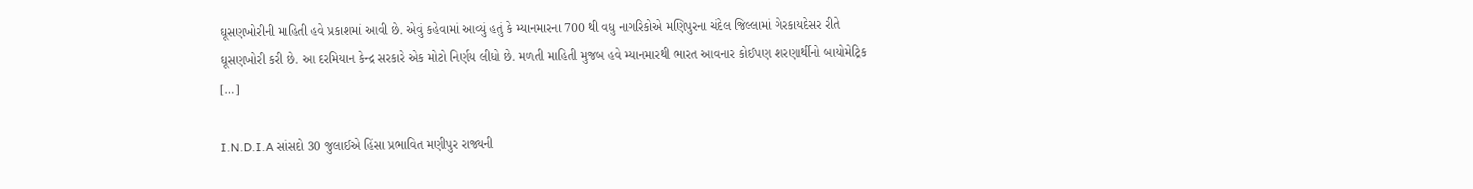ઘૂસણખોરીની માહિતી હવે પ્રકાશમાં આવી છે. એવું કહેવામાં આવ્યું હતું કે મ્યાનમારના 700 થી વધુ નાગરિકોએ મણિપુરના ચંદેલ જિલ્લામાં ગેરકાયદેસર રીતે ઘૂસણખોરી કરી છે. આ દરમિયાન કેન્દ્ર સરકારે એક મોટો નિર્ણય લીધો છે. મળતી માહિતી મુજબ હવે મ્યાનમારથી ભારત આવનાર કોઈપણ શરણાર્થીનો બાયોમેટ્રિક […]

I.N.D.I.A સાંસદો 30 જુલાઈએ હિંસા પ્રભાવિત મણીપુર રાજ્યની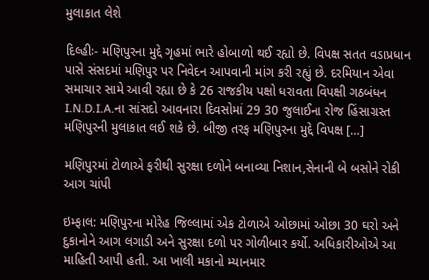મુલાકાત લેશે

દિલ્હીઃ- મણિપુરના મુદ્દે ગૃહમાં ભારે હોબાળો થઈ રહ્યો છે. વિપક્ષ સતત વડાપ્રધાન પાસે સંસદમાં મણિપુર પર નિવેદન આપવાની માંગ કરી રહ્યું છે. દરમિયાન એવા સમાચાર સામે આવી રહ્યા છે કે 26 રાજકીય પક્ષો ધરાવતા વિપક્ષી ગઠબંધન I.N.D.I.A.ના સાંસદો આવનારા દિવસોમાં 29 30 જુલાઈના રોજ હિંસાગ્રસ્ત મણિપુરની મુલાકાત લઈ શકે છે. બીજી તરફ મણિપુરના મુદ્દે વિપક્ષ […]

મણિપુરમાં ટોળાએ ફરીથી સુરક્ષા દળોને બનાવ્યા નિશાન,સેનાની બે બસોને રોકી આગ ચાંપી

ઇમ્ફાલ: મણિપુરના મોરેહ જિલ્લામાં એક ટોળાએ ઓછામાં ઓછા 30 ઘરો અને દુકાનોને આગ લગાડી અને સુરક્ષા દળો પર ગોળીબાર કર્યો. અધિકારીઓએ આ માહિતી આપી હતી. આ ખાલી મકાનો મ્યાનમાર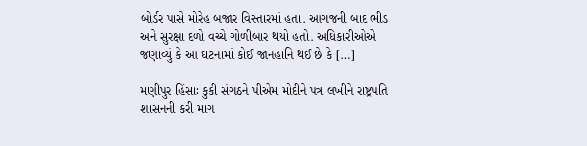બોર્ડર પાસે મોરેહ બજાર વિસ્તારમાં હતા. આગજની બાદ ભીડ અને સુરક્ષા દળો વચ્ચે ગોળીબાર થયો હતો. અધિકારીઓએ જણાવ્યું કે આ ઘટનામાં કોઈ જાનહાનિ થઈ છે કે […]

મણીપુર હિંસાઃ કુકી સંગઠને પીએમ મોદીને પત્ર લખીને રાષ્ટ્રપતિ શાસનની કરી માગ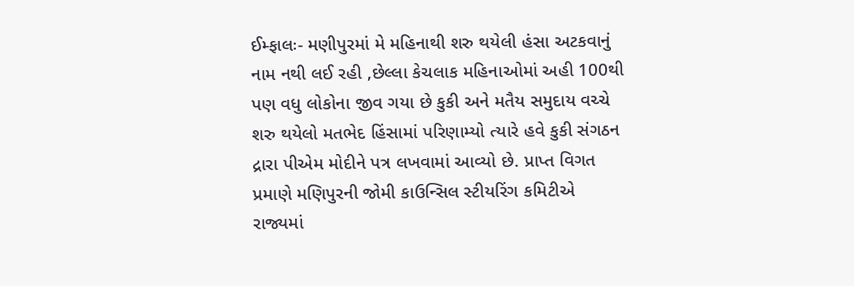ઈમ્ફાલઃ- મણીપુરમાં મે મહિનાથી શરુ થયેલી હંસા અટકવાનું નામ નથી લઈ રહી ,છેલ્લા કેચલાક મહિનાઓમાં અહી 100થી પણ વધુ લોકોના જીવ ગયા છે કુકી અને મતૈય સમુદાય વચ્ચે શરુ થયેલો મતભેદ હિંસામાં પરિણામ્યો ત્યારે હવે કુકી સંગઠન દ્રારા પીએમ મોદીને પત્ર લખવામાં આવ્યો છે. પ્રાપ્ત વિગત પ્રમાણે મણિપુરની જોમી કાઉન્સિલ સ્ટીયરિંગ કમિટીએ રાજ્યમાં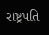રાષ્ટ્રપતિ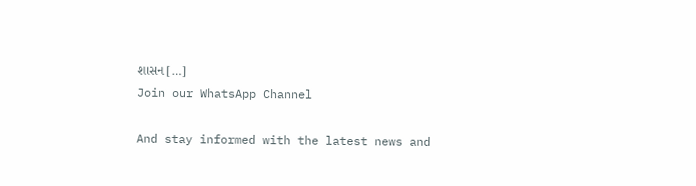શાસન […]
Join our WhatsApp Channel

And stay informed with the latest news and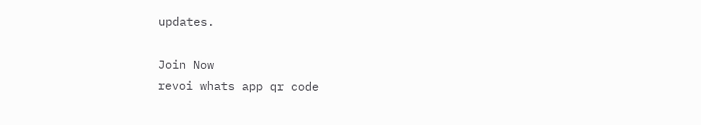updates.

Join Now
revoi whats app qr code